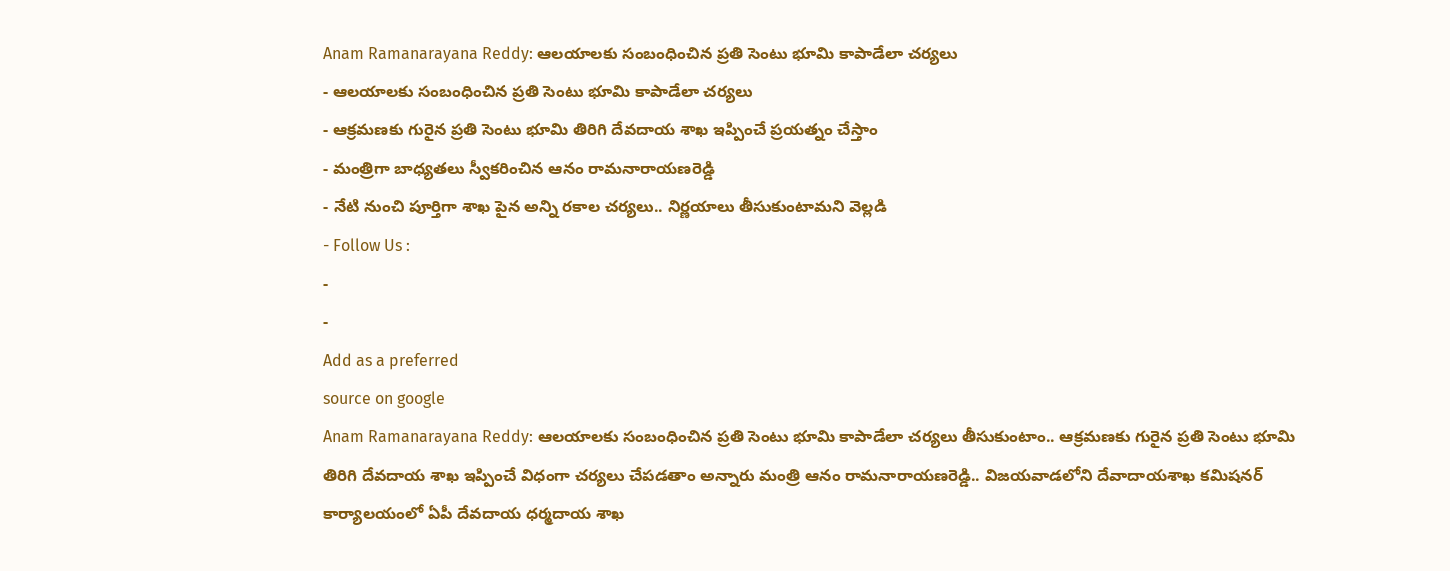Anam Ramanarayana Reddy: ఆలయాలకు సంబంధించిన ప్రతి సెంటు భూమి కాపాడేలా చర్యలు
- ఆలయాలకు సంబంధించిన ప్రతి సెంటు భూమి కాపాడేలా చర్యలు
- ఆక్రమణకు గురైన ప్రతి సెంటు భూమి తిరిగి దేవదాయ శాఖ ఇప్పించే ప్రయత్నం చేస్తాం
- మంత్రిగా బాధ్యతలు స్వీకరించిన ఆనం రామనారాయణరెడ్డి
- నేటి నుంచి పూర్తిగా శాఖ పైన అన్ని రకాల చర్యలు.. నిర్ణయాలు తీసుకుంటామని వెల్లడి
- Follow Us :
-
-
Add as a preferred
source on google
Anam Ramanarayana Reddy: ఆలయాలకు సంబంధించిన ప్రతి సెంటు భూమి కాపాడేలా చర్యలు తీసుకుంటాం.. ఆక్రమణకు గురైన ప్రతి సెంటు భూమి తిరిగి దేవదాయ శాఖ ఇప్పించే విధంగా చర్యలు చేపడతాం అన్నారు మంత్రి ఆనం రామనారాయణరెడ్డి.. విజయవాడలోని దేవాదాయశాఖ కమిషనర్ కార్యాలయంలో ఏపీ దేవదాయ ధర్మదాయ శాఖ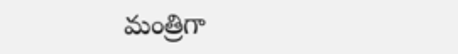మంత్రిగా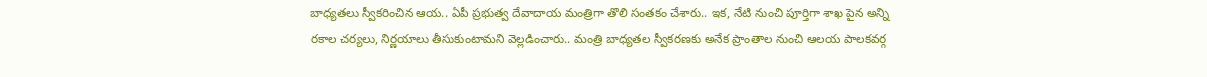బాధ్యతలు స్వీకరించిన ఆయ.. ఏపీ ప్రభుత్వ దేవాదాయ మంత్రిగా తొలి సంతకం చేశారు.. ఇక, నేటి నుంచి పూర్తిగా శాఖ పైన అన్ని రకాల చర్యలు, నిర్ణయాలు తీసుకుంటామని వెల్లడించారు.. మంత్రి బాధ్యతల స్వీకరణకు అనేక ప్రాంతాల నుంచి ఆలయ పాలకవర్గ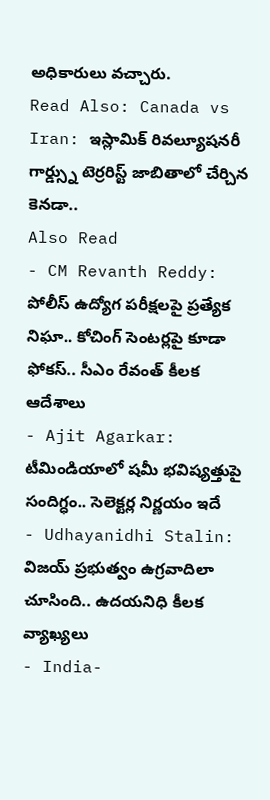అధికారులు వచ్చారు.
Read Also: Canada vs Iran: ఇస్లామిక్ రివల్యూషనరీ గార్డ్స్ను టెర్రరిస్ట్ జాబితాలో చేర్చిన కెనడా..
Also Read
- CM Revanth Reddy: పోలీస్ ఉద్యోగ పరీక్షలపై ప్రత్యేక నిఘా.. కోచింగ్ సెంటర్లపై కూడా ఫోకస్.. సీఎం రేవంత్ కీలక ఆదేశాలు
- Ajit Agarkar: టీమిండియాలో షమీ భవిష్యత్తుపై సందిగ్ధం.. సెలెక్టర్ల నిర్ణయం ఇదే
- Udhayanidhi Stalin: విజయ్ ప్రభుత్వం ఉగ్రవాదిలా చూసింది.. ఉదయనిధి కీలక వ్యాఖ్యలు
- India-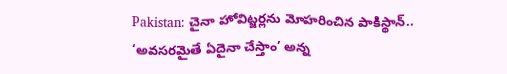Pakistan: చైనా హోవిట్జర్లను మోహరించిన పాకిస్థాన్.. ‘అవసరమైతే ఏదైనా చేస్తాం’ అన్న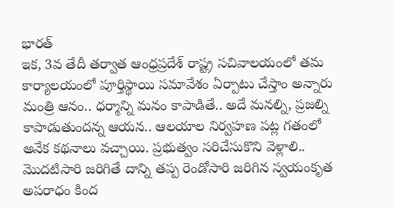భారత్
ఇక, 3వ తేదీ తర్వాత ఆంధ్రప్రదేశ్ రాష్ట్ర సచివాలయంలో తమ కార్యాలయంలో పూర్తిస్థాయి సమావేశం ఏర్పాటు చేస్తాం అన్నారు మంత్రి ఆనం.. ధర్మాన్ని మనం కాపాడితే.. అదే మనల్ని, ప్రజల్ని కాపాడుతుందన్న ఆయన.. ఆలయాల నిర్వహణ పట్ల గతంలో అనేక కథనాలు వచ్చాయి. ప్రభుత్వం సరిచేసుకొని వెళ్లాలి.. మొదటిసారి జరిగితే దాన్ని తప్ప రెండోసారి జరిగిన స్వయంకృత అపరాధం కింద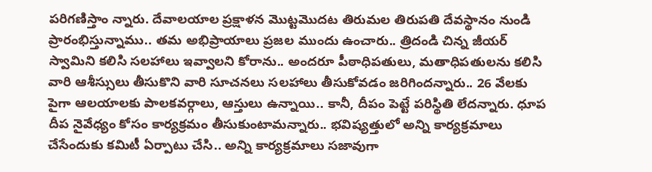పరిగణిస్తాం న్నారు. దేవాలయాల ప్రక్షాళన మొట్టమొదట తిరుమల తిరుపతి దేవస్థానం నుండి ప్రారంభిస్తున్నాము.. తమ అభిప్రాయాలు ప్రజల ముందు ఉంచారు.. త్రిదండి చిన్న జీయర్ స్వామిని కలిసి సలహాలు ఇవ్వాలని కోరాను.. అందరూ పీఠాధిపతులు, మతాధిపతులను కలిసి వారి ఆశీస్సులు తీసుకొని వారి సూచనలు సలహాలు తీసుకోవడం జరిగిందన్నారు.. 26 వేలకు పైగా ఆలయాలకు పాలకవర్గాలు, ఆస్తులు ఉన్నాయి.. కానీ, దీపం పెట్టే పరిస్థితి లేదన్నారు. ధూప దీప నైవేధ్యం కోసం కార్యక్రమం తీసుకుంటామన్నారు.. భవిష్యత్తులో అన్ని కార్యక్రమాలు చేసేందుకు కమిటీ ఏర్పాటు చేసి.. అన్ని కార్యక్రమాలు సజావుగా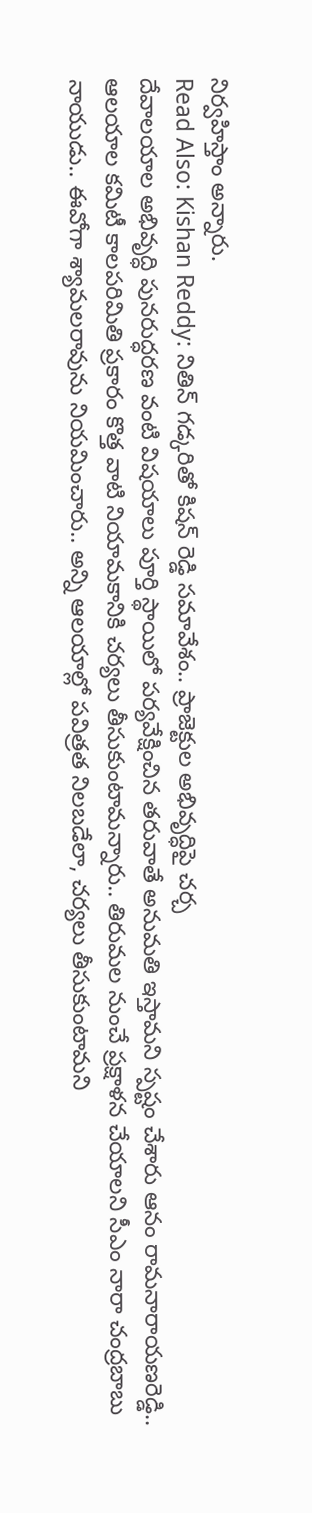నిర్వహిస్తాం అన్నారు.
Read Also: Kishan Reddy: నితిన్ గడ్కరితో కిషన్ రెడ్డి సమావేశం.. ప్రాజెక్టుల అభివృద్ధిపై చర్చ
దేవాలయాల అభివృద్ధి పునరుద్ధరణ వంటి విషయాలు పూర్తి స్థాయిలో పర్యవేక్షించిన తరువాతే అనుమతి ఇస్తామని స్పష్టం చేశారు ఆనం రామనారాయణరెడ్డి.. ఆలయాల కమిటీ కాలపరిమితి ప్రకారం కొత్త వాటి నియామకానికి చర్యలు తీసుకుంటామన్నారు.. తిరుమల నుంచే ప్రక్షాళన చేయాలని సీఎం నారా చంద్రబాబు నాయుడు.. ఈవోగా శ్యామలరావును నియమించారు.. అన్ని ఆలయాల్లో పవిత్రత నిలబడేలా, చర్యలు తీసుకుంటామని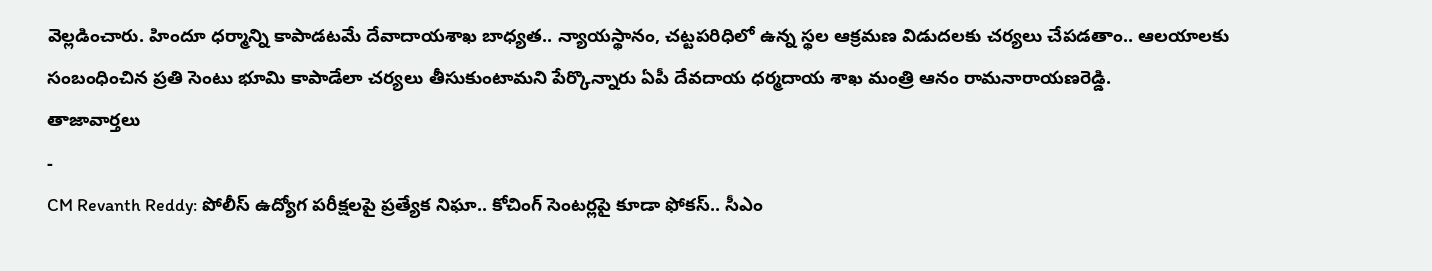వెల్లడించారు. హిందూ ధర్మాన్ని కాపాడటమే దేవాదాయశాఖ బాధ్యత.. న్యాయస్థానం, చట్టపరిధిలో ఉన్న స్థల ఆక్రమణ విడుదలకు చర్యలు చేపడతాం.. ఆలయాలకు సంబంధించిన ప్రతి సెంటు భూమి కాపాడేలా చర్యలు తీసుకుంటామని పేర్కొన్నారు ఏపీ దేవదాయ ధర్మదాయ శాఖ మంత్రి ఆనం రామనారాయణరెడ్డి.
తాజావార్తలు
-
CM Revanth Reddy: పోలీస్ ఉద్యోగ పరీక్షలపై ప్రత్యేక నిఘా.. కోచింగ్ సెంటర్లపై కూడా ఫోకస్.. సీఎం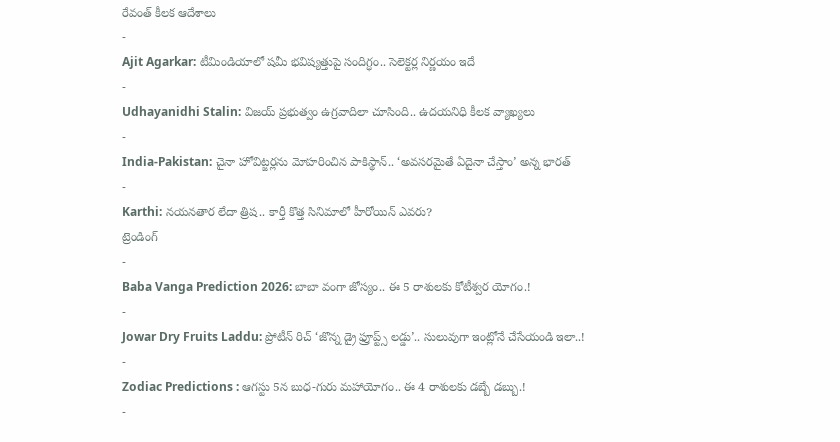రేవంత్ కీలక ఆదేశాలు
-
Ajit Agarkar: టీమిండియాలో షమీ భవిష్యత్తుపై సందిగ్ధం.. సెలెక్టర్ల నిర్ణయం ఇదే
-
Udhayanidhi Stalin: విజయ్ ప్రభుత్వం ఉగ్రవాదిలా చూసింది.. ఉదయనిధి కీలక వ్యాఖ్యలు
-
India-Pakistan: చైనా హోవిట్జర్లను మోహరించిన పాకిస్థాన్.. ‘అవసరమైతే ఏదైనా చేస్తాం’ అన్న భారత్
-
Karthi: నయనతార లేదా త్రిష.. కార్తీ కొత్త సినిమాలో హీరోయిన్ ఎవరు?
ట్రెండింగ్
-
Baba Vanga Prediction 2026: బాబా వంగా జోస్యం.. ఈ 5 రాశులకు కోటీశ్వర యోగం.!
-
Jowar Dry Fruits Laddu: ప్రోటీన్ రిచ్ ‘జొన్న డ్రై ఫ్రూప్ట్స్ లడ్డు’.. సులువుగా ఇంట్లోనే చేసేయండి ఇలా..!
-
Zodiac Predictions : ఆగస్టు 5న బుధ-గురు మహాయోగం.. ఈ 4 రాశులకు డబ్బే డబ్బు.!
-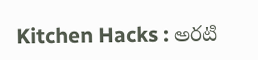Kitchen Hacks : అరటి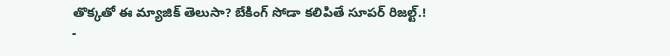తొక్కతో ఈ మ్యాజిక్ తెలుసా? బేకింగ్ సోడా కలిపితే సూపర్ రిజల్ట్.!
-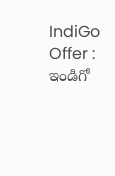IndiGo Offer : ఇండిగో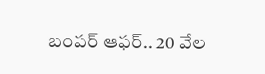బంపర్ ఆఫర్.. 20 వేల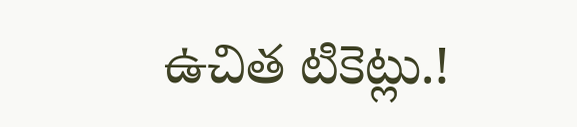ఉచిత టికెట్లు.!